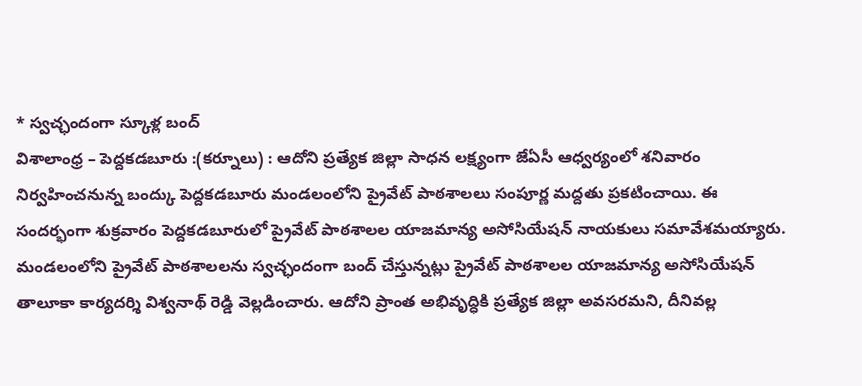* స్వచ్ఛందంగా స్కూళ్ల బంద్
విశాలాంధ్ర – పెద్దకడబూరు :(కర్నూలు) : ఆదోని ప్రత్యేక జిల్లా సాధన లక్ష్యంగా జేఏసీ ఆధ్వర్యంలో శనివారం నిర్వహించనున్న బంద్కు పెద్దకడబూరు మండలంలోని ప్రైవేట్ పాఠశాలలు సంపూర్ణ మద్దతు ప్రకటించాయి. ఈ సందర్భంగా శుక్రవారం పెద్దకడబూరులో ప్రైవేట్ పాఠశాలల యాజమాన్య అసోసియేషన్ నాయకులు సమావేశమయ్యారు. మండలంలోని ప్రైవేట్ పాఠశాలలను స్వచ్ఛందంగా బంద్ చేస్తున్నట్లు ప్రైవేట్ పాఠశాలల యాజమాన్య అసోసియేషన్ తాలూకా కార్యదర్శి విశ్వనాథ్ రెడ్డి వెల్లడించారు. ఆదోని ప్రాంత అభివృద్ధికి ప్రత్యేక జిల్లా అవసరమని, దీనివల్ల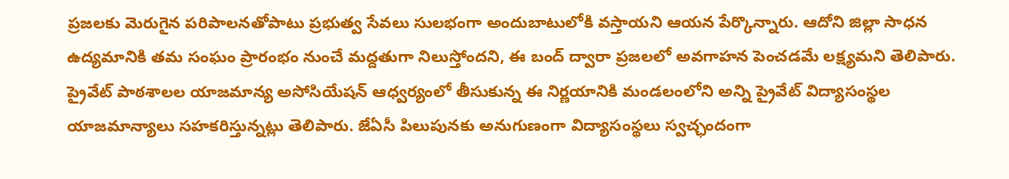ప్రజలకు మెరుగైన పరిపాలనతోపాటు ప్రభుత్వ సేవలు సులభంగా అందుబాటులోకి వస్తాయని ఆయన పేర్కొన్నారు. ఆదోని జిల్లా సాధన ఉద్యమానికి తమ సంఘం ప్రారంభం నుంచే మద్దతుగా నిలుస్తోందని, ఈ బంద్ ద్వారా ప్రజలలో అవగాహన పెంచడమే లక్ష్యమని తెలిపారు. ప్రైవేట్ పాఠశాలల యాజమాన్య అసోసియేషన్ ఆధ్వర్యంలో తీసుకున్న ఈ నిర్ణయానికి మండలంలోని అన్ని ప్రైవేట్ విద్యాసంస్థల యాజమాన్యాలు సహకరిస్తున్నట్లు తెలిపారు. జేఏసీ పిలుపునకు అనుగుణంగా విద్యాసంస్థలు స్వచ్ఛందంగా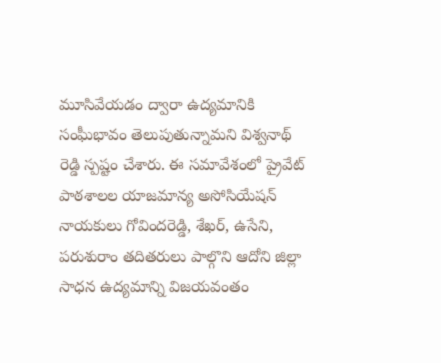మూసివేయడం ద్వారా ఉద్యమానికి సంఘీభావం తెలుపుతున్నామని విశ్వనాథ్ రెడ్డి స్పష్టం చేశారు. ఈ సమావేశంలో ప్రైవేట్ పాఠశాలల యాజమాన్య అసోసియేషన్ నాయకులు గోవిందరెడ్డి, శేఖర్, ఉసేని, పరుశురాం తదితరులు పాల్గొని ఆదోని జిల్లా సాధన ఉద్యమాన్ని విజయవంతం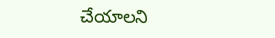చేయాలని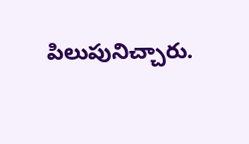పిలుపునిచ్చారు.